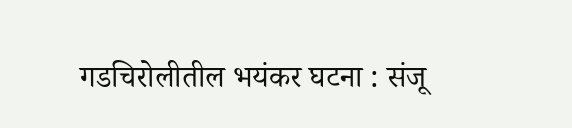गडचिरोलीतील भयंकर घटना : संजू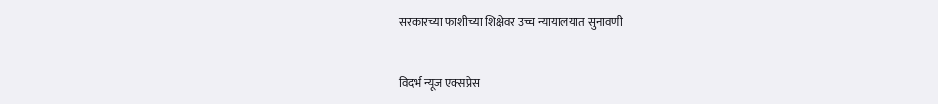सरकारच्या फाशीच्या शिक्षेवर उच्च न्यायालयात सुनावणी


विदर्भ न्यूज एक्सप्रेस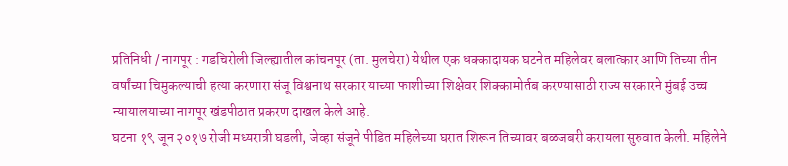प्रतिनिधी / नागपूर : गडचिरोली जिल्ह्यातील कांचनपूर (ता. मुलचेरा) येथील एक धक्कादायक घटनेत महिलेवर बलात्कार आणि तिच्या तीन वर्षांच्या चिमुकल्याची हत्या करणारा संजू विश्वनाथ सरकार याच्या फाशीच्या शिक्षेवर शिक्कामोर्तब करण्यासाठी राज्य सरकारने मुंबई उच्च न्यायालयाच्या नागपूर खंडपीठात प्रकरण दाखल केले आहे.
घटना १९ जून २०१७ रोजी मध्यरात्री घडली, जेव्हा संजूने पीडित महिलेच्या घरात शिरून तिच्यावर बळजबरी करायला सुरुवात केली. महिलेने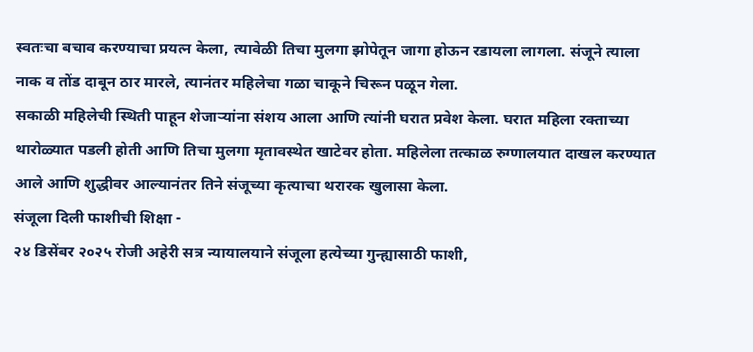स्वतःचा बचाव करण्याचा प्रयत्न केला, त्यावेळी तिचा मुलगा झोपेतून जागा होऊन रडायला लागला. संजूने त्याला नाक व तोंड दाबून ठार मारले, त्यानंतर महिलेचा गळा चाकूने चिरून पळून गेला.
सकाळी महिलेची स्थिती पाहून शेजाऱ्यांना संशय आला आणि त्यांनी घरात प्रवेश केला. घरात महिला रक्ताच्या थारोळ्यात पडली होती आणि तिचा मुलगा मृतावस्थेत खाटेवर होता. महिलेला तत्काळ रुग्णालयात दाखल करण्यात आले आणि शुद्धीवर आल्यानंतर तिने संजूच्या कृत्याचा थरारक खुलासा केला.
संजूला दिली फाशीची शिक्षा -
२४ डिसेंबर २०२५ रोजी अहेरी सत्र न्यायालयाने संजूला हत्येच्या गुन्ह्यासाठी फाशी,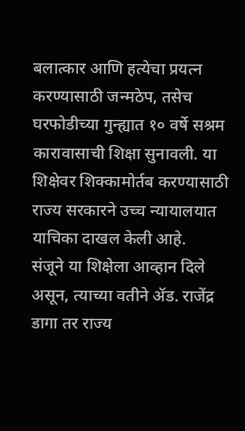बलात्कार आणि हत्येचा प्रयत्न करण्यासाठी जन्मठेप, तसेच घरफोडीच्या गुन्ह्यात १० वर्षे सश्रम कारावासाची शिक्षा सुनावली. या शिक्षेवर शिक्कामोर्तब करण्यासाठी राज्य सरकारने उच्च न्यायालयात याचिका दाखल केली आहे.
संजूने या शिक्षेला आव्हान दिले असून, त्याच्या वतीने ॲड. राजेंद्र डागा तर राज्य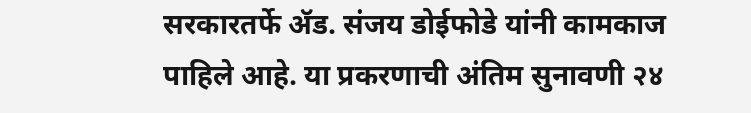सरकारतर्फे ॲड. संजय डोईफोडे यांनी कामकाज पाहिले आहे. या प्रकरणाची अंतिम सुनावणी २४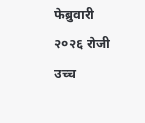फेब्रुवारी २०२६ रोजी उच्च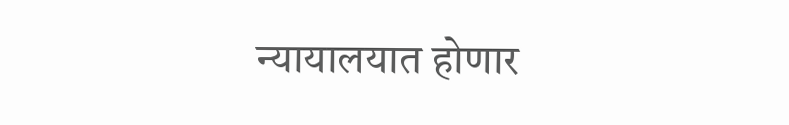न्यायालयात होणार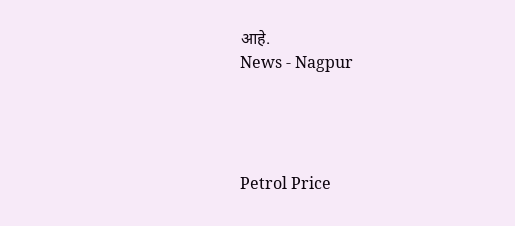आहे.
News - Nagpur




Petrol Price